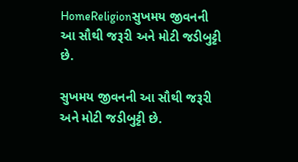HomeReligionસુખમય જીવનની આ સૌથી જરૂરી અને મોટી જડીબુટ્ટી છે.

સુખમય જીવનની આ સૌથી જરૂરી અને મોટી જડીબુટ્ટી છે.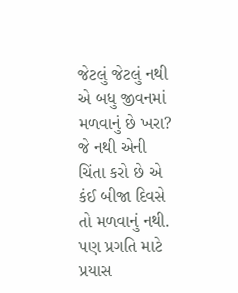જેટલું જેટલું નથી એ બધુ જીવનમાં મળવાનું છે ખરા? જે નથી એની ચિંતા કરો છે એ કંઈ બીજા દિવસે તો મળવાનું નથી. પણ પ્રગતિ માટે પ્રયાસ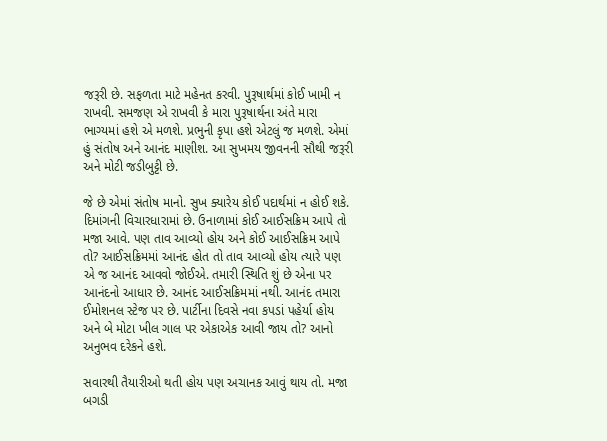જરૂરી છે. સફળતા માટે મહેનત કરવી. પુરૂષાર્થમાં કોઈ ખામી ન રાખવી. સમજણ એ રાખવી કે મારા પુરૂષાર્થના અંતે મારા ભાગ્યમાં હશે એ મળશે. પ્રભુની કૃપા હશે એટલું જ મળશે. એમાં હું સંતોષ અને આનંદ માણીશ. આ સુખમય જીવનની સૌથી જરૂરી અને મોટી જડીબુટ્ટી છે.

જે છે એમાં સંતોષ માનો. સુખ ક્યારેય કોઈ પદાર્થમાં ન હોઈ શકે. દિમાંગની વિચારધારામાં છે. ઉનાળામાં કોઈ આઈસક્રિમ આપે તો મજા આવે. પણ તાવ આવ્યો હોય અને કોઈ આઈસક્રિમ આપે તો? આઈસક્રિમમાં આનંદ હોત તો તાવ આવ્યો હોય ત્યારે પણ એ જ આનંદ આવવો જોઈએ. તમારી સ્થિતિ શું છે એના પર આનંદનો આધાર છે. આનંદ આઈસક્રિમમાં નથી. આનંદ તમારા ઈમોશનલ સ્ટેજ પર છે. પાર્ટીના દિવસે નવા કપડાં પહેર્યા હોય અને બે મોટા ખીલ ગાલ પર એકાએક આવી જાય તો? આનો અનુભવ દરેકને હશે.

સવારથી તૈયારીઓ થતી હોય પણ અચાનક આવું થાય તો. મજા બગડી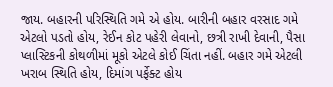જાય. બહારની પરિસ્થિતિ ગમે એ હોય. બારીની બહાર વરસાદ ગમે એટલો પડતો હોય, રેઈન કોટ પહેરી લેવાનો, છત્રી રાખી દેવાની, પૈસા પ્લાસ્ટિકની કોથળીમાં મૂકો એટલે કોઈ ચિંતા નહીં. બહાર ગમે એટલી ખરાબ સ્થિતિ હોય, દિમાંગ પર્ફેક્ટ હોય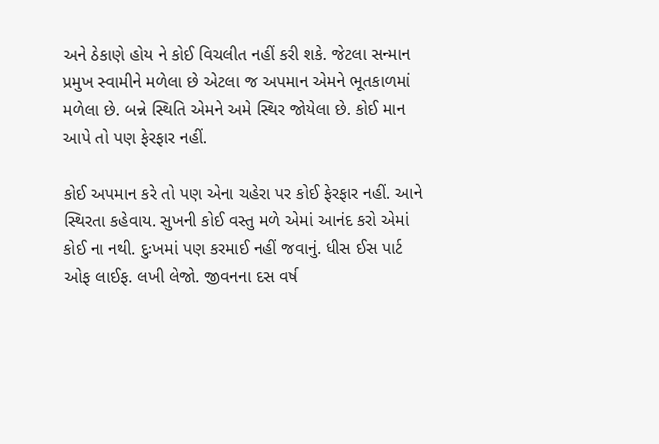અને ઠેકાણે હોય ને કોઈ વિચલીત નહીં કરી શકે. જેટલા સન્માન પ્રમુખ સ્વામીને મળેલા છે એટલા જ અપમાન એમને ભૂતકાળમાં મળેલા છે. બન્ને સ્થિતિ એમને અમે સ્થિર જોયેલા છે. કોઈ માન આપે તો પણ ફેરફાર નહીં.

કોઈ અપમાન કરે તો પણ એના ચહેરા પર કોઈ ફેરફાર નહીં. આને સ્થિરતા કહેવાય. સુખની કોઈ વસ્તુ મળે એમાં આનંદ કરો એમાં કોઈ ના નથી. દુઃખમાં પણ કરમાઈ નહીં જવાનું. ધીસ ઈસ પાર્ટ ઓફ લાઈફ. લખી લેજો. જીવનના દસ વર્ષ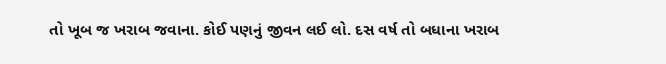તો ખૂબ જ ખરાબ જવાના. કોઈ પણનું જીવન લઈ લો. દસ વર્ષ તો બધાના ખરાબ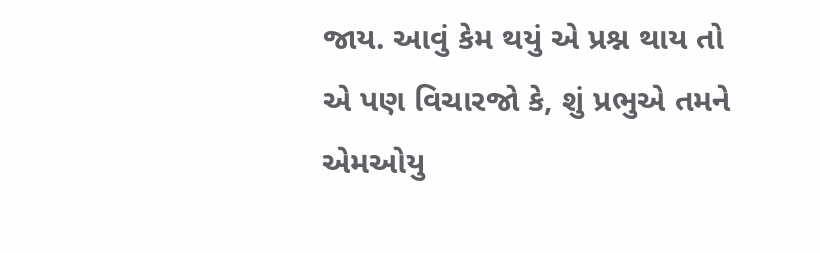જાય. આવું કેમ થયું એ પ્રશ્ન થાય તો એ પણ વિચારજો કે, શું પ્રભુએ તમને એમઓયુ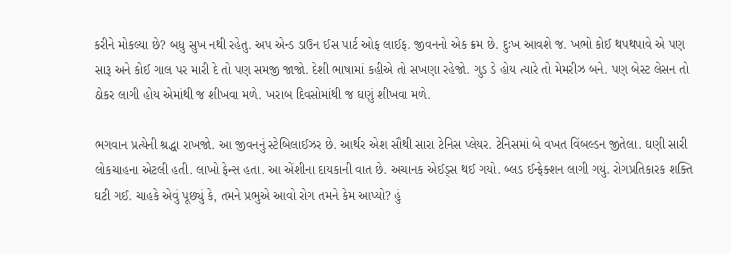કરીને મોકલ્યા છે? બધુ સુખ નથી રહેતુ. અપ એન્ડ ડાઉન ઈસ પાર્ટ ઓફ લાઈફ. જીવનનો એક ક્રમ છે. દુઃખ આવશે જ. ખભો કોઈ થપથપાવે એ પણ સારૂ અને કોઈ ગાલ પર મારી દે તો પણ સમજી જાજો. દેશી ભાષામાં કહીએ તો સખણા રહેજો. ગુડ ડે હોય ત્યારે તો મેમરીઝ બને. પણ બેસ્ટ લેસન તો ઠોકર લાગી હોય એમાંથી જ શીખવા મળે. ખરાબ દિવસોમાંથી જ ઘણું શીખવા મળે.

ભગવાન પ્રત્યેની શ્રદ્ધા રાખજો. આ જીવનનું સ્ટેબિલાઈઝર છે. આર્થર એશ સૌથી સારા ટેનિસ પ્લેયર. ટેનિસમાં બે વખત વિંબલ્ડન જીતેલા. ઘણી સારી લોકચાહના એટલી હતી. લાખો ફેન્સ હતા. આ એંશીના દાયકાની વાત છે. અચાનક એઈડ્સ થઈ ગયો. બ્લડ ઈન્ફેક્શન લાગી ગયું. રોગપ્રતિકારક શક્તિ ઘટી ગઈ. ચાહકે એવું પૂછ્યું કે, તમને પ્રભુએ આવો રોગ તમને કેમ આપ્યો? હું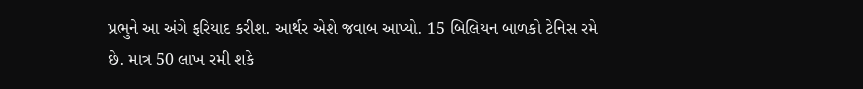પ્રભુને આ અંગે ફરિયાદ કરીશ. આર્થર એશે જવાબ આપ્યો. 15 બિલિયન બાળકો ટેનિસ રમે છે. માત્ર 50 લાખ રમી શકે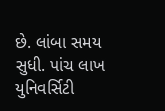છે. લાંબા સમય સુધી. પાંચ લાખ યુનિવર્સિટી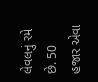લેવલનું રમે છે. 50 હજાર એવા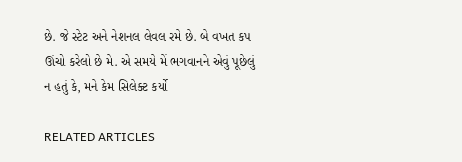છે. જે સ્ટેટ અને નેશનલ લેવલ રમે છે. બે વખત કપ ઊંચો કરેલો છે મે. એ સમયે મેં ભગવાનને એવું પૂછેલું ન હતું કે, મને કેમ સિલેક્ટ કર્યો

RELATED ARTICLES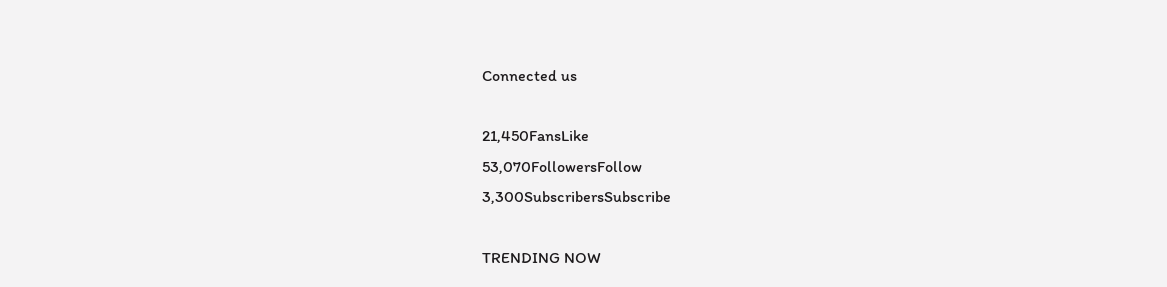Connected us

21,450FansLike
53,070FollowersFollow
3,300SubscribersSubscribe

TRENDING NOW